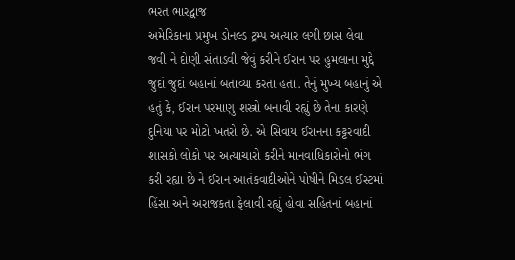ભરત ભારદ્વાજ
અમેરિકાના પ્રમુખ ડોનલ્ડ ટ્રમ્પ અત્યાર લગી છાસ લેવા જવી ને દોણી સંતાડવી જેવું કરીને ઈરાન પર હુમલાના મુદ્દે જુદાં જુદાં બહાનાં બતાવ્યા કરતા હતા. તેનું મુખ્ય બહાનું એ હતું કે, ઈરાન પરમાણુ શસ્ત્રો બનાવી રહ્યું છે તેના કારણે દુનિયા પર મોટો ખતરો છે. એ સિવાય ઈરાનના કટ્ટરવાદી શાસકો લોકો પર અત્યાચારો કરીને માનવાધિકારોનો ભંગ કરી રહ્યા છે ને ઈરાન આતંકવાદીઓને પોષીને મિડલ ઈસ્ટમાં હિંસા અને અરાજકતા ફેલાવી રહ્યું હોવા સહિતનાં બહાનાં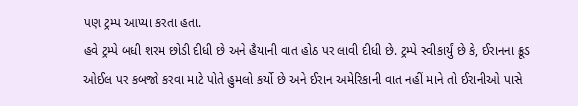પણ ટ્રમ્પ આપ્યા કરતા હતા.
હવે ટ્રમ્પે બધી શરમ છોડી દીધી છે અને હૈયાની વાત હોઠ પર લાવી દીધી છે. ટ્રમ્પે સ્વીકાર્યું છે કે, ઈરાનના ક્રૂડ ઓઈલ પર કબજો કરવા માટે પોતે હુમલો કર્યો છે અને ઈરાન અમેરિકાની વાત નહીં માને તો ઈરાનીઓ પાસે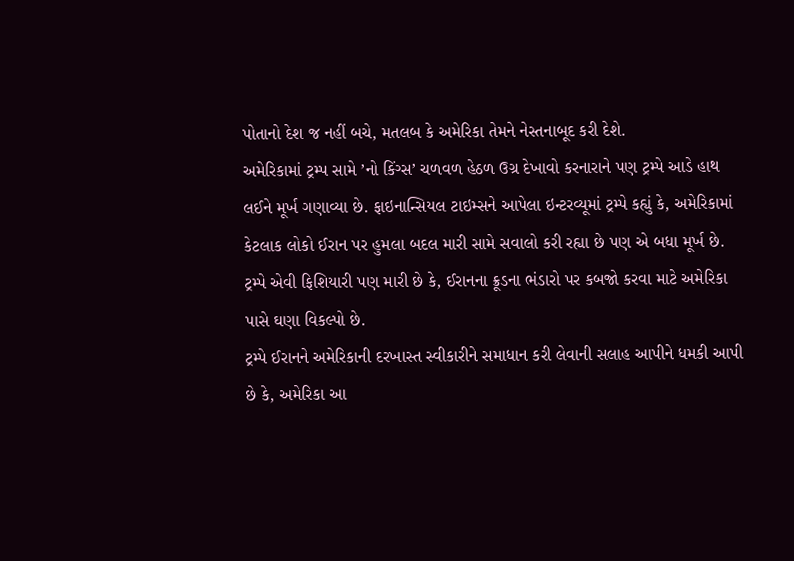પોતાનો દેશ જ નહીં બચે, મતલબ કે અમેરિકા તેમને નેસ્તનાબૂદ કરી દેશે.
અમેરિકામાં ટ્રમ્પ સામે ’નો કિંગ્સ’ ચળવળ હેઠળ ઉગ્ર દેખાવો કરનારાને પણ ટ્રમ્પે આડે હાથ લઈને મૂર્ખ ગણાવ્યા છે. ફાઇનાન્સિયલ ટાઇમ્સને આપેલા ઇન્ટરવ્યૂમાં ટ્રમ્પે કહ્યું કે, અમેરિકામાં કેટલાક લોકો ઈરાન પર હુમલા બદલ મારી સામે સવાલો કરી રહ્યા છે પણ એ બધા મૂર્ખ છે. ટ્રમ્પે એવી ફિશિયારી પણ મારી છે કે, ઈરાનના ક્રૂડના ભંડારો પર કબજો કરવા માટે અમેરિકા પાસે ઘણા વિકલ્પો છે.
ટ્રમ્પે ઈરાનને અમેરિકાની દરખાસ્ત સ્વીકારીને સમાધાન કરી લેવાની સલાહ આપીને ધમકી આપી છે કે, અમેરિકા આ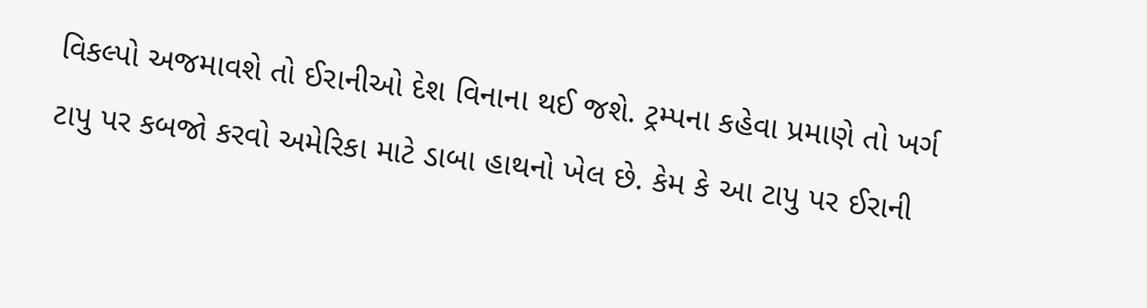વિકલ્પો અજમાવશે તો ઈરાનીઓ દેશ વિનાના થઈ જશે. ટ્રમ્પના કહેવા પ્રમાણે તો ખર્ગ ટાપુ પર કબજો કરવો અમેરિકા માટે ડાબા હાથનો ખેલ છે. કેમ કે આ ટાપુ પર ઈરાની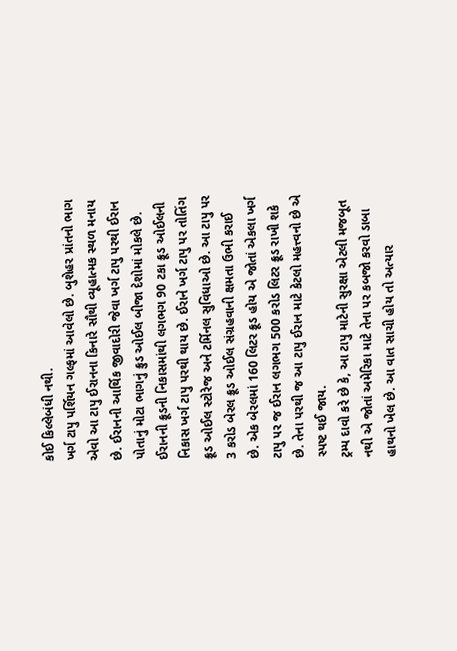કોઈ કિલ્લેબંધી નથી.
ખર્ગ ટાપુ પર્શિયન ગલ્ફમાં આવેલો છે. બુશેહર પ્રાંતનો ભાગ એવો આ ટાપુ ઈરાનના કિનારે સૌથી વ્યૂહાત્મક સ્થળ મનાય છે. ઈરાનની આર્થિક જીવાદોરી જેવા ખર્ગ ટાપુ પરથી ઈરાન પોતાનું મોટા ભાગનું ક્રુડ ઓઈલ બીજા દેશોમાં મોકલે છે. ઈરાનની ક્રૂડની નિકાસમાંથી લગભગ 90 ટકા ક્રૂડ ઓઈલની નિકાસ ખર્ગ ટાપુ પરથી થાય છે. ઈરાને ખર્ગ ટાપુ પર તોતિંગ ક્રૂડ ઓઈલ સ્ટોરેજ અને ટર્મિનલ સુવિધાઓ છે. આ ટાપુ પર 3 કરોડ બેરલ ક્રૂડ ઓઈલ સંગ્રહવાની ક્ષમતા ઉભી કરાઈ છે. એક બેરલમાં 160 લિટર ક્રૂડ હોય એ જોતાં એકલા ખર્ગ ટાપુ પર જ ઈરાન લગભગ 500 કરોડ લિટર ક્રૂડ રાખી શકે છે. તેના પરથી જ આ ટાપુ ઈરાન માટે કેટલો મહત્ત્વનો છે એ સ્પષ્ટ થઈ જાય.
ટ્રમ્પ દાવો કરે છે કે, આ ટાપુ માટેની સુરક્ષા એટલી મજબૂત નથી એ જોતાં અમેરિકા માટે તેના પર કબજો કરવો ડાબા હાથનો ખેલ છે. આ વાત સાચી હોય તો અત્યાર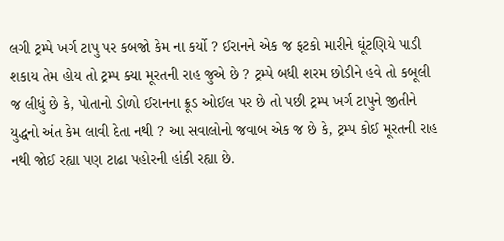લગી ટ્રમ્પે ખર્ગ ટાપુ પર કબજો કેમ ના કર્યો ? ઈરાનને એક જ ફટકો મારીને ઘૂંટણિયે પાડી શકાય તેમ હોય તો ટ્રમ્પ ક્યા મૂરતની રાહ જુએ છે ? ટ્રમ્પે બધી શરમ છોડીને હવે તો કબૂલી જ લીધું છે કે, પોતાનો ડોળો ઈરાનના ક્રૂડ ઓઈલ પર છે તો પછી ટ્રમ્પ ખર્ગ ટાપુને જીતીને યુદ્ધનો અંત કેમ લાવી દેતા નથી ? આ સવાલોનો જવાબ એક જ છે કે, ટ્રમ્પ કોઈ મૂરતની રાહ નથી જોઈ રહ્યા પણ ટાઢા પહોરની હાંકી રહ્યા છે.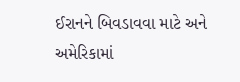ઈરાનને બિવડાવવા માટે અને અમેરિકામાં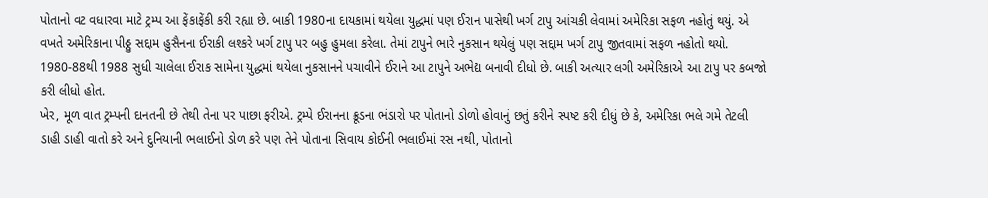પોતાનો વટ વધારવા માટે ટ્રમ્પ આ ફેંકાફેંકી કરી રહ્યા છે. બાકી 1980ના દાયકામાં થયેલા યુદ્ધમાં પણ ઈરાન પાસેથી ખર્ગ ટાપુ આંચકી લેવામાં અમેરિકા સફળ નહોતું થયું. એ વખતે અમેરિકાના પીઠ્ઠુ સદ્દામ હુસૈનના ઈરાકી લશ્કરે ખર્ગ ટાપુ પર બહુ હુમલા કરેલા. તેમાં ટાપુને ભારે નુકસાન થયેલું પણ સદ્દામ ખર્ગ ટાપુ જીતવામાં સફળ નહોતો થયો. 1980-88થી 1988 સુધી ચાલેલા ઈરાક સામેના યુદ્ધમાં થયેલા નુકસાનને પચાવીને ઈરાને આ ટાપુને અભેદ્ય બનાવી દીધો છે. બાકી અત્યાર લગી અમેરિકાએ આ ટાપુ પર કબજો કરી લીધો હોત.
ખેર, મૂળ વાત ટ્રમ્પની દાનતની છે તેથી તેના પર પાછા ફરીએ. ટ્રમ્પે ઈરાનના ક્રૂડના ભંડારો પર પોતાનો ડોળો હોવાનું છતું કરીને સ્પષ્ટ કરી દીધું છે કે, અમેરિકા ભલે ગમે તેટલી ડાહી ડાહી વાતો કરે અને દુનિયાની ભલાઈનો ડોળ કરે પણ તેને પોતાના સિવાય કોઈની ભલાઈમાં રસ નથી, પોતાનો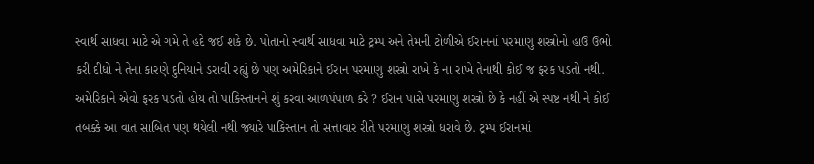સ્વાર્થ સાધવા માટે એ ગમે તે હદે જઈ શકે છે. પોતાનો સ્વાર્થ સાધવા માટે ટ્રમ્પ અને તેમની ટોળીએ ઈરાનનાં પરમાણુ શસ્ત્રોનો હાઉ ઉભો કરી દીધો ને તેના કારણે દુનિયાને ડરાવી રહ્યું છે પણ અમેરિકાને ઈરાન પરમાણુ શસ્ત્રો રાખે કે ના રાખે તેનાથી કોઈ જ ફરક પડતો નથી.
અમેરિકાને એવો ફરક પડતો હોય તો પાકિસ્તાનને શું કરવા આળપંપાળ કરે ? ઈરાન પાસે પરમાણુ શસ્ત્રો છે કે નહીં એ સ્પષ્ટ નથી ને કોઈ તબક્કે આ વાત સાબિત પણ થયેલી નથી જ્યારે પાકિસ્તાન તો સત્તાવાર રીતે પરમાણુ શસ્ત્રો ધરાવે છે. ટ્રમ્પ ઈરાનમાં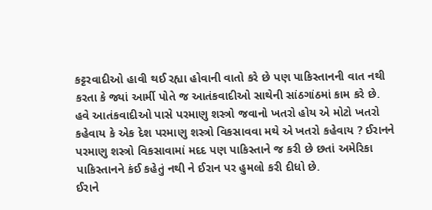કટ્ટરવાદીઓ હાવી થઈ રહ્યા હોવાની વાતો કરે છે પણ પાકિસ્તાનની વાત નથી કરતા કે જ્યાં આર્મી પોતે જ આતંકવાદીઓ સાથેની સાંઠગાંઠમાં કામ કરે છે.
હવે આતંકવાદીઓ પાસે પરમાણુ શસ્ત્રો જવાનો ખતરો હોય એ મોટો ખતરો કહેવાય કે એક દેશ પરમાણુ શસ્ત્રો વિકસાવવા મથે એ ખતરો કહેવાય ? ઈરાનને પરમાણુ શસ્ત્રો વિકસાવામાં મદદ પણ પાકિસ્તાને જ કરી છે છતાં અમેરિકા પાકિસ્તાનને કંઈ કહેતું નથી ને ઈરાન પર હુમલો કરી દીધો છે.
ઈરાને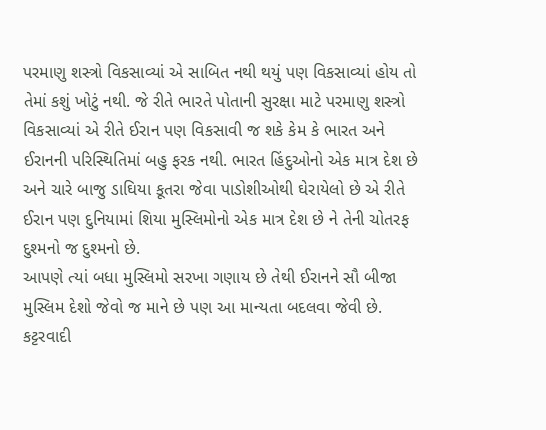પરમાણુ શસ્ત્રો વિકસાવ્યાં એ સાબિત નથી થયું પણ વિકસાવ્યાં હોય તો તેમાં કશું ખોટું નથી. જે રીતે ભારતે પોતાની સુરક્ષા માટે પરમાણુ શસ્ત્રો વિકસાવ્યાં એ રીતે ઈરાન પણ વિકસાવી જ શકે કેમ કે ભારત અને ઈરાનની પરિસ્થિતિમાં બહુ ફરક નથી. ભારત હિંદુઓનો એક માત્ર દેશ છે અને ચારે બાજુ ડાઘિયા કૂતરા જેવા પાડોશીઓથી ઘેરાયેલો છે એ રીતે ઈરાન પણ દુનિયામાં શિયા મુસ્લિમોનો એક માત્ર દેશ છે ને તેની ચોતરફ દુશ્મનો જ દુશ્મનો છે.
આપણે ત્યાં બધા મુસ્લિમો સરખા ગણાય છે તેથી ઈરાનને સૌ બીજા મુસ્લિમ દેશો જેવો જ માને છે પણ આ માન્યતા બદલવા જેવી છે. કટ્ટરવાદી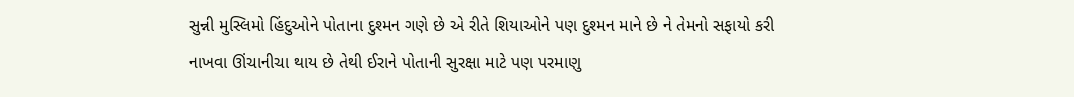સુન્ની મુસ્લિમો હિંદુઓને પોતાના દુશ્મન ગણે છે એ રીતે શિયાઓને પણ દુશ્મન માને છે ને તેમનો સફાયો કરી નાખવા ઊંચાનીચા થાય છે તેથી ઈરાને પોતાની સુરક્ષા માટે પણ પરમાણુ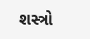શસ્ત્રો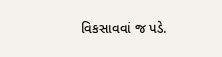વિકસાવવાં જ પડે.